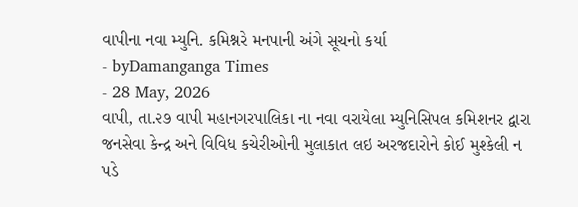વાપીના નવા મ્યુનિ. કમિશ્નરે મનપાની અંગે સૂચનો કર્યા
- byDamanganga Times
- 28 May, 2026
વાપી, તા.૨૭ વાપી મહાનગરપાલિકા ના નવા વરાયેલા મ્યુનિસિપલ કમિશનર દ્વારા જનસેવા કેન્દ્ર અને વિવિધ કચેરીઓની મુલાકાત લઇ અરજદારોને કોઈ મુશ્કેલી ન પડે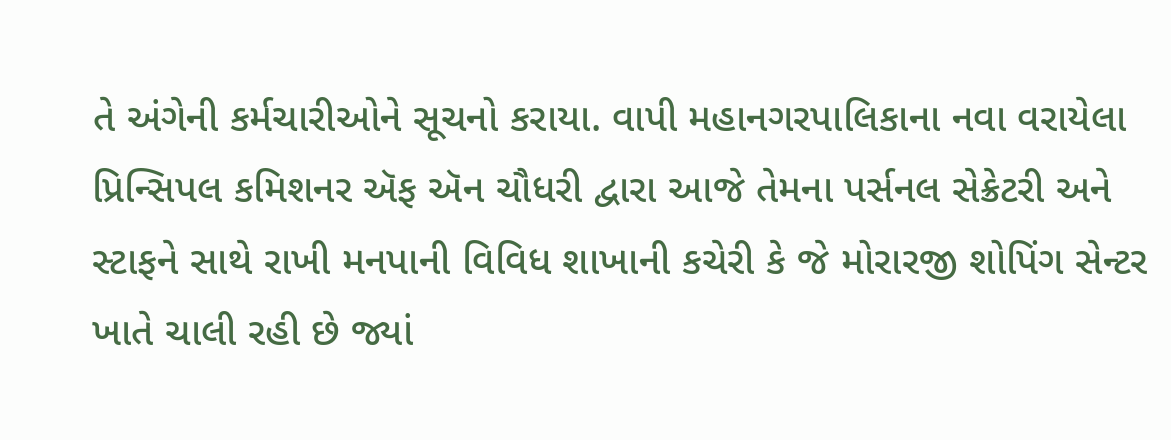તે અંગેની કર્મચારીઓને સૂચનો કરાયા. વાપી મહાનગરપાલિકાના નવા વરાયેલા પ્રિન્સિપલ કમિશનર ઍફ ઍન ચૌધરી દ્વારા આજે તેમના પર્સનલ સેક્રેટરી અને સ્ટાફને સાથે રાખી મનપાની વિવિધ શાખાની કચેરી કે જે મોરારજી શોપિંગ સેન્ટર ખાતે ચાલી રહી છે જ્યાં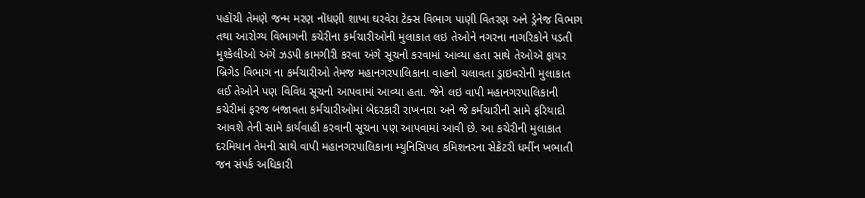પહોંચી તેમણે જન્મ મરણ નોંધણી શાખા ઘરવેરા ટેક્સ વિભાગ પાણી વિતરણ અને ડ્રેનેજ વિભાગ તથા આરોગ્ય વિભાગની કચેરીના કર્મચારીઓની મુલાકાત લઇ તેઓને નગરના નાગરિકોને પડતી મુશ્કેલીઓ અંગે ઝડપી કામગીરી કરવા અંગે સૂચનો કરવામાં આવ્યા હતા સાથે તેઓઍ ફાયર બ્રિગેડ વિભાગ ના કર્મચારીઓ તેમજ મહાનગરપાલિકાના વાહનો ચલાવતા ડ્રાઇવરોની મુલાકાત લઈ તેઓને પણ વિવિધ સૂચનો આપવામાં આવ્યા હતા. જેને લઇ વાપી મહાનગરપાલિકાની કચેરીમાં ફરજ બજાવતા કર્મચારીઓમાં બેદરકારી રાખનારા અને જે કર્મચારીની સામે ફરિયાદો આવશે તેની સામે કાર્યવાહી કરવાની સૂચના પણ આપવામાં આવી છે. આ કચેરીની મુલાકાત દરમિયાન તેમની સાથે વાપી મહાનગરપાલિકાના મ્યુનિસિપલ કમિશનરના સેક્રેટરી ધર્મીન ખભાતી જન સંપર્ક અધિકારી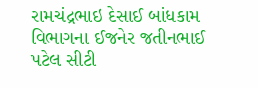રામચંદ્રભાઇ દેસાઈ બાંધકામ વિભાગના ઈજનેર જતીનભાઈ પટેલ સીટી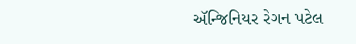ઍન્જિનિયર રેગન પટેલ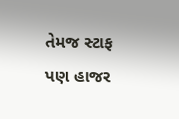તેમજ સ્ટાફ પણ હાજર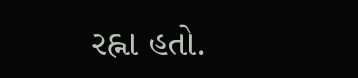રહ્ના હતો.